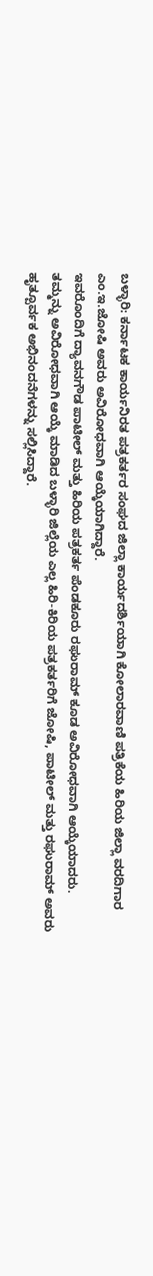ಬಳ್ಳಾರಿ: ಕರ್ನಾಟಕ ಕಾರ್ಯನಿರತ ಪತ್ರಕರ್ತರ ಸಂಘದ ಜಿಲ್ಲಾ ಕಾರ್ಯದರ್ಶಿಯಾಗಿ ಕೋಲಾರವಾಣಿ ಪತ್ರಿಕೆಯ ಹಿರಿಯ ಜಿಲ್ಲಾ ವರದಿಗಾರ ಎಂ.ಇ.ಜೋಷಿ ಅವರು ಅವಿರೋಧವಾಗಿ ಆಯ್ಕೆಯಾಗಿದ್ದಾರೆ.
ಇವರೊಂದಿಗೆ ದ್ಯಾವನಗೌಡ ಪಾಟೀಲ್ ಮತ್ತು ಹಿರಿಯ ಪತ್ರಕರ್ತ ಪೆಂಡಕೂರು ರಘುರಾಮ್ ಕೂಡ ಅವಿರೋಧವಾಗಿ ಆಯ್ಕೆಯಾದರು.
ತಮ್ಮನ್ನು ಅವಿರೋಧವಾಗಿ ಆಯ್ಕೆ ಮಾಡಿದ ಬಳ್ಳಾರಿ ಜಿಲ್ಲೆಯ ಎಲ್ಲ ಹಿರಿ-ಕಿರಿಯ ಪತ್ರಕರ್ತರಿಗೆ ಜೋಷಿ, ಪಾಟೀಲ್ ಮತ್ತು ರಘುರಾಮ್ ಅವರು ಹೃತ್ಪೂರ್ವಕ ಅಭಿನಂದನೆಗಳನ್ನು ಸಲ್ಲಿಸಿದ್ದಾರೆ.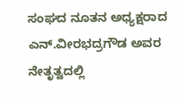ಸಂಘದ ನೂತನ ಅಧ್ಯಕ್ಷರಾದ ಎನ್.ವೀರಭದ್ರಗೌಡ ಅವರ ನೇತೃತ್ವದಲ್ಲಿ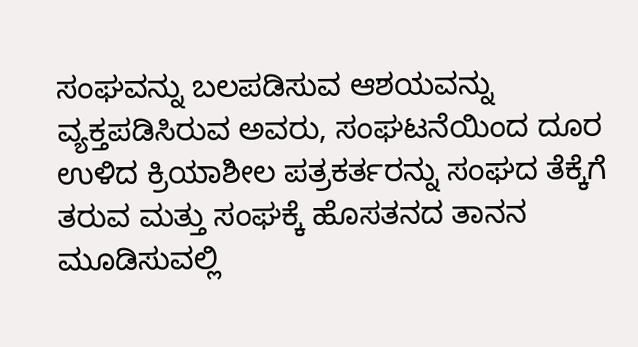ಸಂಘವನ್ನು ಬಲಪಡಿಸುವ ಆಶಯವನ್ನು ವ್ಯಕ್ತಪಡಿಸಿರುವ ಅವರು, ಸಂಘಟನೆಯಿಂದ ದೂರ ಉಳಿದ ಕ್ರಿಯಾಶೀಲ ಪತ್ರಕರ್ತರನ್ನು ಸಂಘದ ತೆಕ್ಕೆಗೆ ತರುವ ಮತ್ತು ಸಂಘಕ್ಕೆ ಹೊಸತನದ ತಾನನ ಮೂಡಿಸುವಲ್ಲಿ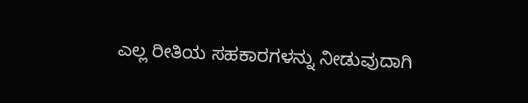ಎಲ್ಲ ರೀತಿಯ ಸಹಕಾರಗಳನ್ನು ನೀಡುವುದಾಗಿ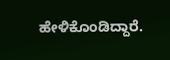ಹೇಳಿಕೊಂಡಿದ್ದಾರೆ.